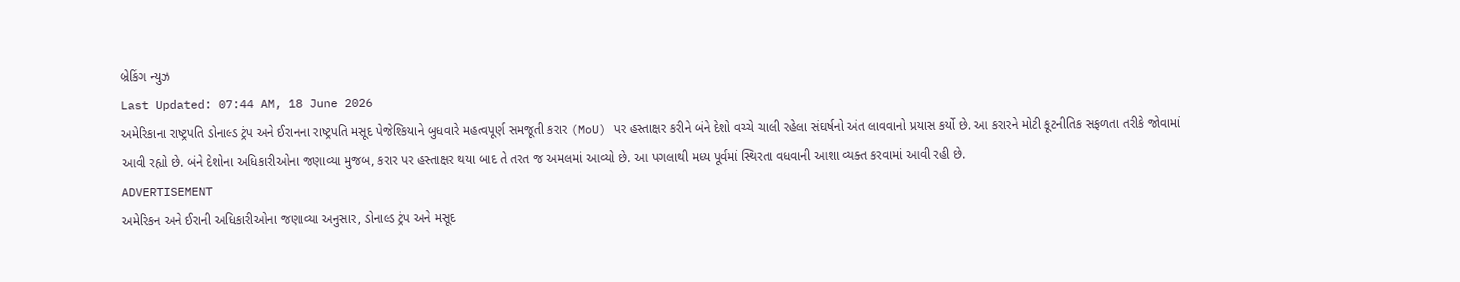બ્રેકિંગ ન્યુઝ
Last Updated: 07:44 AM, 18 June 2026
અમેરિકાના રાષ્ટ્રપતિ ડોનાલ્ડ ટ્રંપ અને ઈરાનના રાષ્ટ્રપતિ મસૂદ પેજેશ્કિયાને બુધવારે મહત્વપૂર્ણ સમજૂતી કરાર (MoU) પર હસ્તાક્ષર કરીને બંને દેશો વચ્ચે ચાલી રહેલા સંઘર્ષનો અંત લાવવાનો પ્રયાસ કર્યો છે. આ કરારને મોટી કૂટનીતિક સફળતા તરીકે જોવામાં આવી રહ્યો છે. બંને દેશોના અધિકારીઓના જણાવ્યા મુજબ, કરાર પર હસ્તાક્ષર થયા બાદ તે તરત જ અમલમાં આવ્યો છે. આ પગલાથી મધ્ય પૂર્વમાં સ્થિરતા વધવાની આશા વ્યક્ત કરવામાં આવી રહી છે.
ADVERTISEMENT
અમેરિકન અને ઈરાની અધિકારીઓના જણાવ્યા અનુસાર, ડોનાલ્ડ ટ્રંપ અને મસૂદ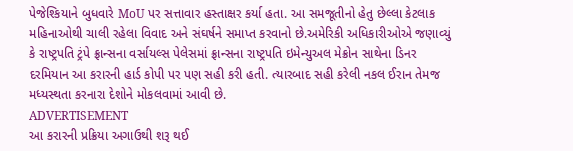પેજેશ્કિયાને બુધવારે MoU પર સત્તાવાર હસ્તાક્ષર કર્યા હતા. આ સમજૂતીનો હેતુ છેલ્લા કેટલાક મહિનાઓથી ચાલી રહેલા વિવાદ અને સંઘર્ષને સમાપ્ત કરવાનો છે.અમેરિકી અધિકારીઓએ જણાવ્યું કે રાષ્ટ્રપતિ ટ્રંપે ફ્રાન્સના વર્સાયલ્સ પેલેસમાં ફ્રાન્સના રાષ્ટ્રપતિ ઇમેન્યુઅલ મેક્રોન સાથેના ડિનર દરમિયાન આ કરારની હાર્ડ કોપી પર પણ સહી કરી હતી. ત્યારબાદ સહી કરેલી નકલ ઈરાન તેમજ મધ્યસ્થતા કરનારા દેશોને મોકલવામાં આવી છે.
ADVERTISEMENT
આ કરારની પ્રક્રિયા અગાઉથી શરૂ થઈ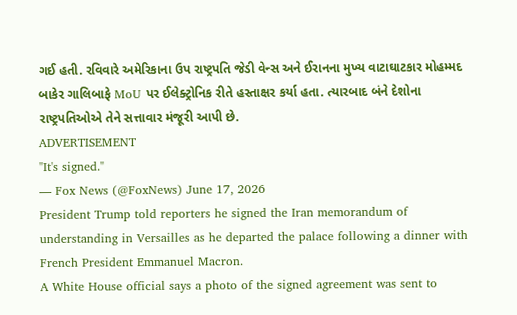ગઈ હતી. રવિવારે અમેરિકાના ઉપ રાષ્ટ્રપતિ જેડી વેન્સ અને ઈરાનના મુખ્ય વાટાઘાટકાર મોહમ્મદ બાકેર ગાલિબાફે MoU પર ઈલેક્ટ્રોનિક રીતે હસ્તાક્ષર કર્યા હતા. ત્યારબાદ બંને દેશોના રાષ્ટ્રપતિઓએ તેને સત્તાવાર મંજૂરી આપી છે.
ADVERTISEMENT
"It's signed."
— Fox News (@FoxNews) June 17, 2026
President Trump told reporters he signed the Iran memorandum of understanding in Versailles as he departed the palace following a dinner with French President Emmanuel Macron.
A White House official says a photo of the signed agreement was sent to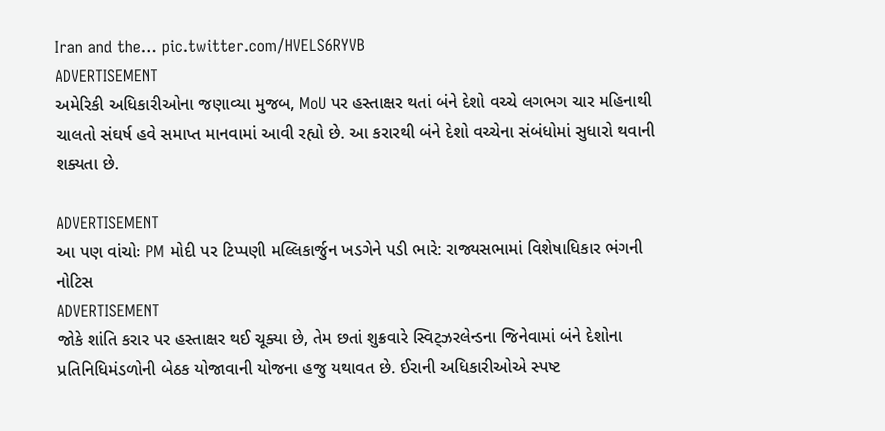Iran and the… pic.twitter.com/HVELS6RYVB
ADVERTISEMENT
અમેરિકી અધિકારીઓના જણાવ્યા મુજબ, MoU પર હસ્તાક્ષર થતાં બંને દેશો વચ્ચે લગભગ ચાર મહિનાથી ચાલતો સંઘર્ષ હવે સમાપ્ત માનવામાં આવી રહ્યો છે. આ કરારથી બંને દેશો વચ્ચેના સંબંધોમાં સુધારો થવાની શક્યતા છે.

ADVERTISEMENT
આ પણ વાંચોઃ PM મોદી પર ટિપ્પણી મલ્લિકાર્જુન ખડગેને પડી ભારે: રાજ્યસભામાં વિશેષાધિકાર ભંગની નોટિસ
ADVERTISEMENT
જોકે શાંતિ કરાર પર હસ્તાક્ષર થઈ ચૂક્યા છે, તેમ છતાં શુક્રવારે સ્વિટ્ઝરલેન્ડના જિનેવામાં બંને દેશોના પ્રતિનિધિમંડળોની બેઠક યોજાવાની યોજના હજુ યથાવત છે. ઈરાની અધિકારીઓએ સ્પષ્ટ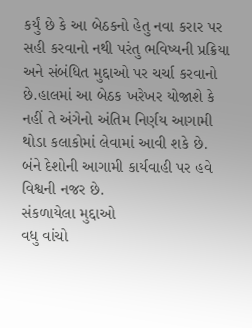કર્યું છે કે આ બેઠકનો હેતુ નવા કરાર પર સહી કરવાનો નથી પરંતુ ભવિષ્યની પ્રક્રિયા અને સંબંધિત મુદ્દાઓ પર ચર્ચા કરવાનો છે.હાલમાં આ બેઠક ખરેખર યોજાશે કે નહીં તે અંગેનો અંતિમ નિર્ણય આગામી થોડા કલાકોમાં લેવામાં આવી શકે છે. બંને દેશોની આગામી કાર્યવાહી પર હવે વિશ્વની નજર છે.
સંકળાયેલા મુદ્દાઓ
વધુ વાંચો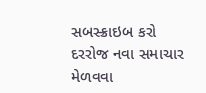સબસ્ક્રાઇબ કરો
દરરોજ નવા સમાચાર મેળવવા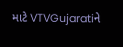માટે VTVGujaratiને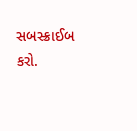સબસ્ક્રાઈબ કરો.